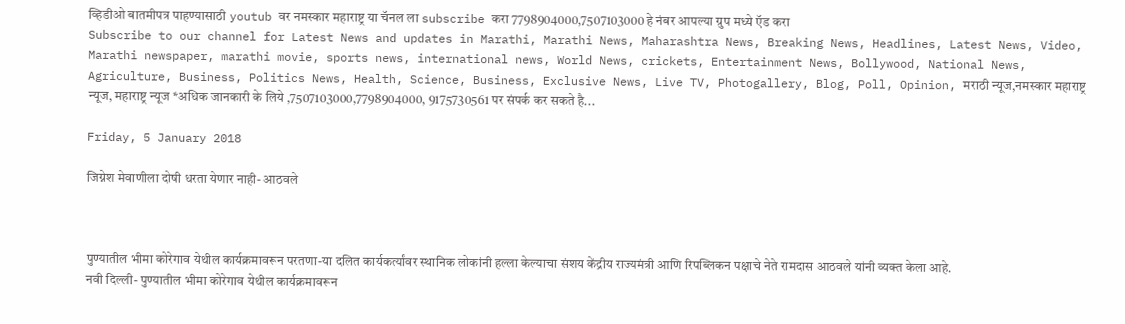व्हिडीओ बातमीपत्र पाहण्यासाठी youtub वर नमस्कार महाराष्ट्र या चॅनल ला subscribe करा 7798904000,7507103000 हे नंबर आपल्या ग्रुप मध्ये ऍड करा
Subscribe to our channel for Latest News and updates in Marathi, Marathi News, Maharashtra News, Breaking News, Headlines, Latest News, Video, Marathi newspaper, marathi movie, sports news, international news, World News, crickets, Entertainment News, Bollywood, National News, Agriculture, Business, Politics News, Health, Science, Business, Exclusive News, Live TV, Photogallery, Blog, Poll, Opinion, मराठी न्यूज,नमस्कार महाराष्ट्र न्यूज, महाराष्ट्र न्यूज *अधिक जानकारी के लिये ,7507103000,7798904000, 9175730561 पर संपर्क कर सकते है...

Friday, 5 January 2018

जिग्नेश मेवाणीला दोषी धरता येणार नाही- आठवले



पुण्यातील भीमा कोरेगाव येथील कार्यक्रमावरून परतणा-या दलित कार्यकर्त्यांवर स्थानिक लोकांनी हल्ला केल्याचा संशय केंद्रीय राज्यमंत्री आणि रिपब्लिकन पक्षाचे नेते रामदास आठवले यांनी व्यक्त केला आहे.
नवी दिल्ली- पुण्यातील भीमा कोरेगाव येथील कार्यक्रमावरून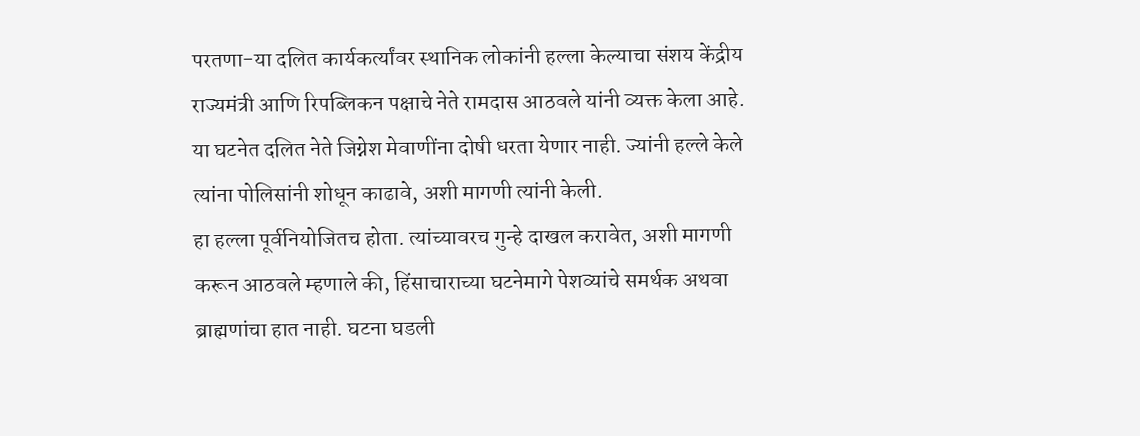परतणा-या दलित कार्यकर्त्यांवर स्थानिक लोकांनी हल्ला केल्याचा संशय केंद्रीय राज्यमंत्री आणि रिपब्लिकन पक्षाचे नेते रामदास आठवले यांनी व्यक्त केला आहे. या घटनेत दलित नेते जिग्नेश मेवाणींना दोषी धरता येणार नाही. ज्यांनी हल्ले केले त्यांना पोलिसांनी शोधून काढावे, अशी मागणी त्यांनी केली.
हा हल्ला पूर्वनियोजितच होता. त्यांच्यावरच गुन्हे दाखल करावेत, अशी मागणी करून आठवले म्हणाले की, हिंसाचाराच्या घटनेमागे पेशव्यांचे समर्थक अथवा ब्राह्मणांचा हात नाही. घटना घडली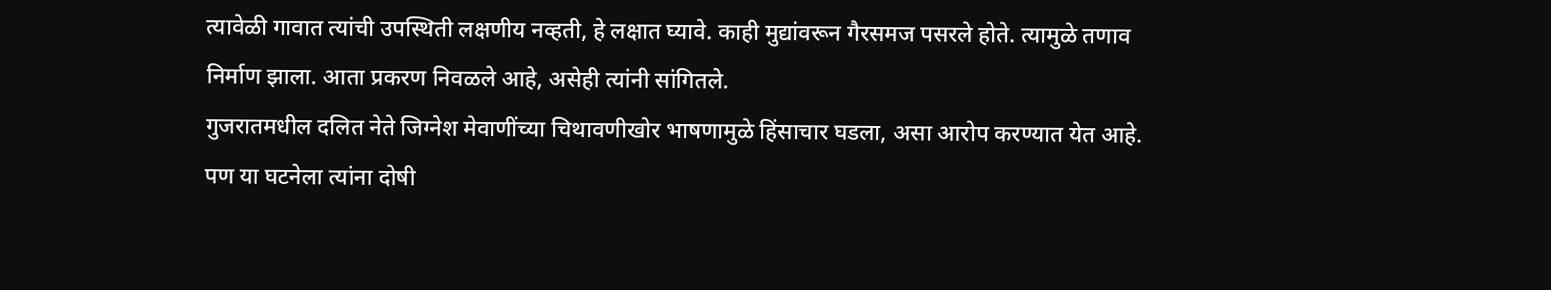त्यावेळी गावात त्यांची उपस्थिती लक्षणीय नव्हती, हे लक्षात घ्यावे. काही मुद्यांवरून गैरसमज पसरले होते. त्यामुळे तणाव निर्माण झाला. आता प्रकरण निवळले आहे, असेही त्यांनी सांगितले.
गुजरातमधील दलित नेते जिग्नेश मेवाणींच्या चिथावणीखोर भाषणामुळे हिंसाचार घडला, असा आरोप करण्यात येत आहे. पण या घटनेला त्यांना दोषी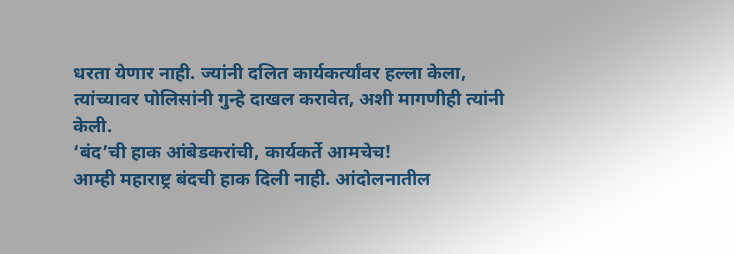धरता येणार नाही. ज्यांनी दलित कार्यकर्त्यांवर हल्ला केला, त्यांच्यावर पोलिसांनी गुन्हे दाखल करावेत, अशी मागणीही त्यांनी केली.
‘बंद’ची हाक आंबेडकरांची, कार्यकर्ते आमचेच!
आम्ही महाराष्ट्र बंदची हाक दिली नाही. आंदोलनातील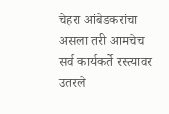चेहरा आंबेडकरांचा असला तरी आमचेच सर्व कार्यकर्ते रस्त्यावर उतरले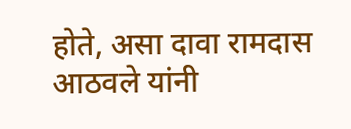होते, असा दावा रामदास आठवले यांनी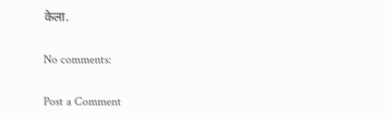केला.

No comments:

Post a Comment